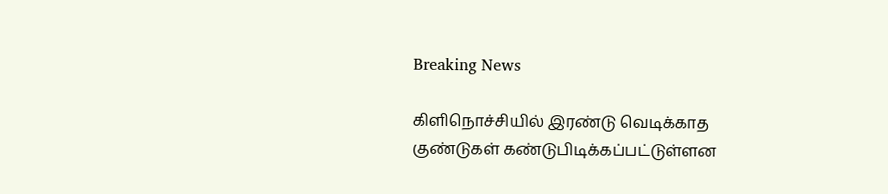Breaking News

கிளிநொச்சியில் இரண்டு வெடிக்காத குண்டுகள் கண்டுபிடிக்கப்பட்டுள்ளன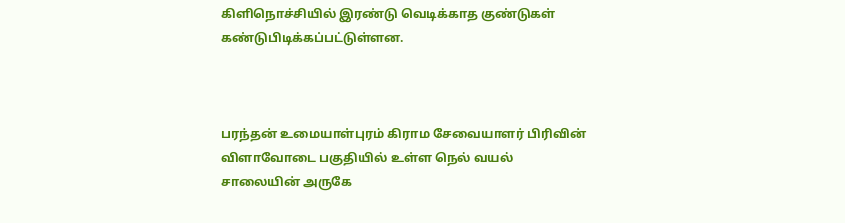கிளிநொச்சியில் இரண்டு வெடிக்காத குண்டுகள் கண்டுபிடிக்கப்பட்டுள்ளன.



பரந்தன் உமையாள்புரம் கிராம சேவையாளர் பிரிவின் விளாவோடை பகுதியில் உள்ள நெல் வயல் சாலையின் அருகே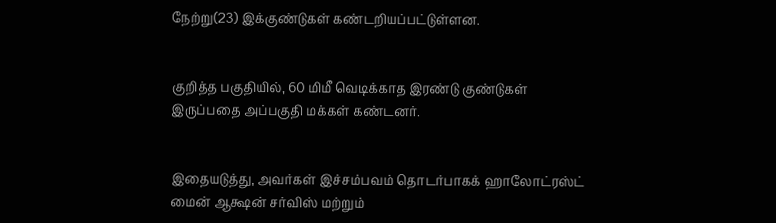நேற்று(23) இக்குண்டுகள் கண்டறியப்பட்டுள்ளன.


குறித்த பகுதியில், 60 மிமீ வெடிக்காத இரண்டு குண்டுகள் இருப்பதை அப்பகுதி மக்கள் கண்டனர்.


இதையடுத்து, அவர்கள் இச்சம்பவம் தொடர்பாகக் ஹாலோட்ரஸ்ட் மைன் ஆக்ஷன் சர்விஸ் மற்றும்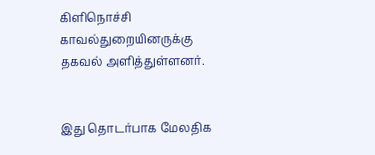கிளிநொச்சி காவல்துறையினருக்கு தகவல் அளித்துள்ளனர்.


இது தொடர்பாக மேலதிக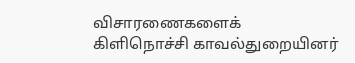விசாரணைகளைக் கிளிநொச்சி காவல்துறையினர்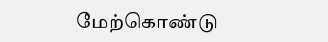மேற்கொண்டு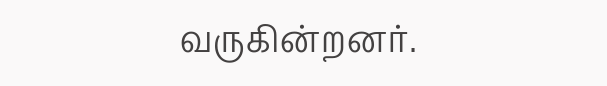வருகின்றனர்.